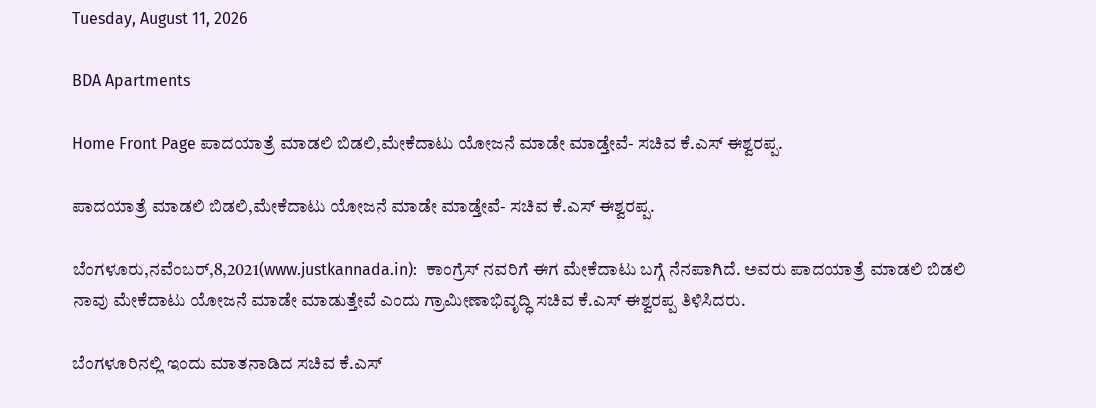Tuesday, August 11, 2026

BDA Apartments

Home Front Page ಪಾದಯಾತ್ರೆ ಮಾಡಲಿ ಬಿಡಲಿ,ಮೇಕೆದಾಟು ಯೋಜನೆ ಮಾಡೇ ಮಾಡ್ತೇವೆ- ಸಚಿವ ಕೆ.ಎಸ್ ಈಶ್ವರಪ್ಪ.

ಪಾದಯಾತ್ರೆ ಮಾಡಲಿ ಬಿಡಲಿ,ಮೇಕೆದಾಟು ಯೋಜನೆ ಮಾಡೇ ಮಾಡ್ತೇವೆ- ಸಚಿವ ಕೆ.ಎಸ್ ಈಶ್ವರಪ್ಪ.

ಬೆಂಗಳೂರು,ನವೆಂಬರ್,8,2021(www.justkannada.in):  ಕಾಂಗ್ರೆಸ್ ನವರಿಗೆ ಈಗ ಮೇಕೆದಾಟು ಬಗ್ಗೆ ನೆನಪಾಗಿದೆ. ಅವರು ಪಾದಯಾತ್ರೆ ಮಾಡಲಿ ಬಿಡಲಿ ನಾವು ಮೇಕೆದಾಟು ಯೋಜನೆ ಮಾಡೇ ಮಾಡುತ್ತೇವೆ ಎಂದು ಗ್ರಾಮೀಣಾಭಿವೃದ್ಧಿ ಸಚಿವ ಕೆ.ಎಸ್ ಈಶ್ವರಪ್ಪ ತಿಳಿಸಿದರು.

ಬೆಂಗಳೂರಿನಲ್ಲಿ ಇಂದು ಮಾತನಾಡಿದ ಸಚಿವ ಕೆ.ಎಸ್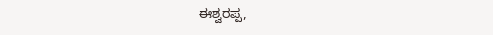ಈಶ್ವರಪ್ಪ,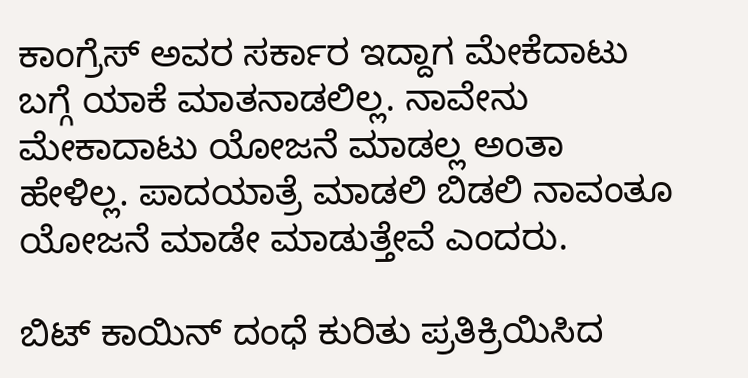ಕಾಂಗ್ರೆಸ್ ಅವರ ಸರ್ಕಾರ ಇದ್ದಾಗ ಮೇಕೆದಾಟು ಬಗ್ಗೆ ಯಾಕೆ ಮಾತನಾಡಲಿಲ್ಲ. ನಾವೇನು ಮೇಕಾದಾಟು ಯೋಜನೆ ಮಾಡಲ್ಲ ಅಂತಾ ಹೇಳಿಲ್ಲ. ಪಾದಯಾತ್ರೆ ಮಾಡಲಿ ಬಿಡಲಿ ನಾವಂತೂ ಯೋಜನೆ ಮಾಡೇ ಮಾಡುತ್ತೇವೆ ಎಂದರು.

ಬಿಟ್ ಕಾಯಿನ್ ದಂಧೆ ಕುರಿತು ಪ್ರತಿಕ್ರಿಯಿಸಿದ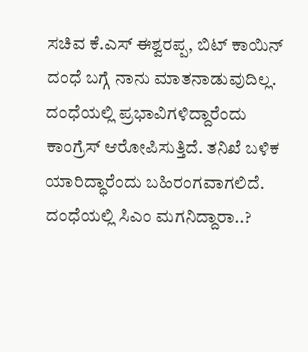ಸಚಿವ ಕೆ.ಎಸ್ ಈಶ್ವರಪ್ಪ, ಬಿಟ್ ಕಾಯಿನ್ ದಂಧೆ ಬಗ್ಗೆ ನಾನು ಮಾತನಾಡುವುದಿಲ್ಲ. ದಂಧೆಯಲ್ಲಿ ಪ್ರಭಾವಿಗಳಿದ್ದಾರೆಂದು ಕಾಂಗ್ರೆಸ್ ಆರೋಪಿಸುತ್ತಿದೆ. ತನಿಖೆ ಬಳಿಕ ಯಾರಿದ್ಧಾರೆಂದು ಬಹಿರಂಗವಾಗಲಿದೆ. ದಂಧೆಯಲ್ಲಿ ಸಿಎಂ ಮಗನಿದ್ದಾರಾ..?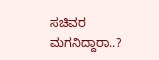ಸಚಿವರ ಮಗನಿದ್ದಾರಾ..?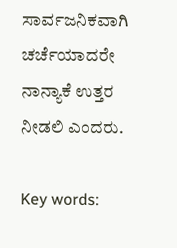ಸಾರ್ವಜನಿಕವಾಗಿ ಚರ್ಚೆಯಾದರೇ ನಾನ್ಯಾಕೆ ಉತ್ತರ ನೀಡಲಿ ಎಂದರು.

Key words: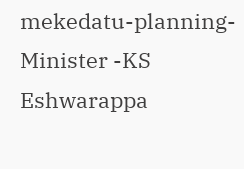mekedatu-planning-  Minister -KS Eshwarappa